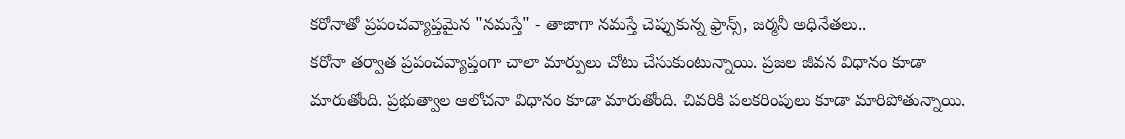కరోనాతో ప్రపంచవ్యాప్తమైన "నమస్తే" - తాజాగా నమస్తే చెప్పుకున్న ఫ్రాన్స్, జర్మనీ అధినేతలు..
కరోనా తర్వాత ప్రపంచవ్యాప్తంగా చాలా మార్పులు చోటు చేసుకుంటున్నాయి. ప్రజల జీవన విధానం కూడా మారుతోంది. ప్రభుత్వాల ఆలోచనా విధానం కూడా మారుతోంది. చివరికి పలకరింపులు కూడా మారిపోతున్నాయి.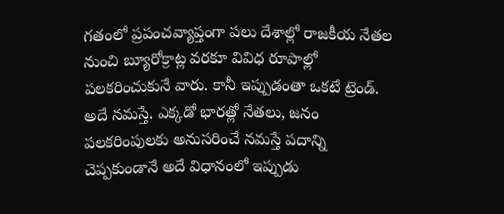గతంలో ప్రపంచవ్యాప్తంగా పలు దేశాల్లో రాజకీయ నేతల నుంచి బ్యూరోక్రాట్ల వరకూ వివిధ రూపాల్లో పలకరించుకునే వారు. కానీ ఇప్పుడంతా ఒకటే ట్రెండ్. అదే నమస్తే. ఎక్కడో భారత్లో నేతలు, జనం పలకరింపులకు అనుసరించే నమస్తే పదాన్ని చెప్పకుండానే అదే విధానంలో ఇప్పుడు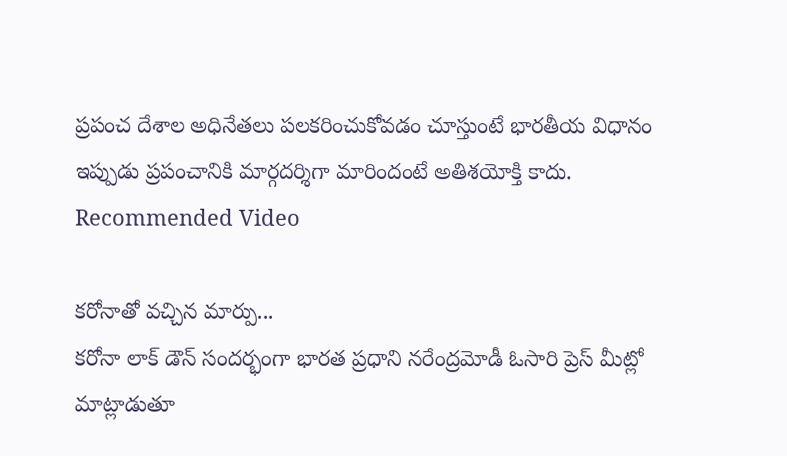ప్రపంచ దేశాల అధినేతలు పలకరించుకోవడం చూస్తుంటే భారతీయ విధానం ఇప్పుడు ప్రపంచానికి మార్గదర్శిగా మారిందంటే అతిశయోక్తి కాదు.
Recommended Video

కరోనాతో వచ్చిన మార్పు...
కరోనా లాక్ డౌన్ సందర్భంగా భారత ప్రధాని నరేంద్రమోడీ ఓసారి ప్రెస్ మీట్లో మాట్లాడుతూ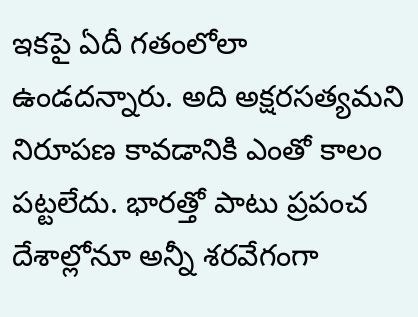ఇకపై ఏదీ గతంలోలా ఉండదన్నారు. అది అక్షరసత్యమని నిరూపణ కావడానికి ఎంతో కాలం పట్టలేదు. భారత్తో పాటు ప్రపంచ దేశాల్లోనూ అన్నీ శరవేగంగా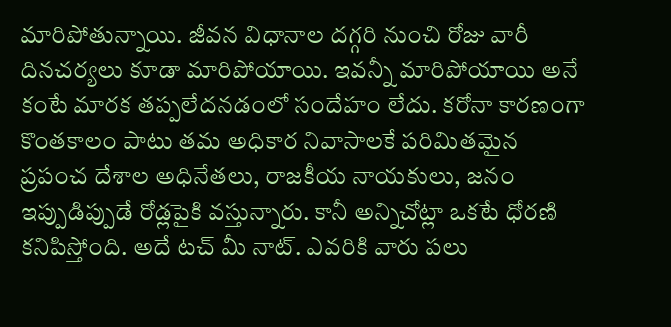మారిపోతున్నాయి. జీవన విధానాల దగ్గరి నుంచి రోజు వారీ దినచర్యలు కూడా మారిపోయాయి. ఇవన్నీ మారిపోయాయి అనే కంటే మారక తప్పలేదనడంలో సందేహం లేదు. కరోనా కారణంగా కొంతకాలం పాటు తమ అధికార నివాసాలకే పరిమితమైన ప్రపంచ దేశాల అధినేతలు, రాజకీయ నాయకులు, జనం ఇప్పుడిప్పుడే రోడ్లపైకి వస్తున్నారు. కానీ అన్నిచోట్లా ఒకటే ధోరణి కనిపిస్తోంది. అదే టచ్ మీ నాట్. ఎవరికి వారు పలు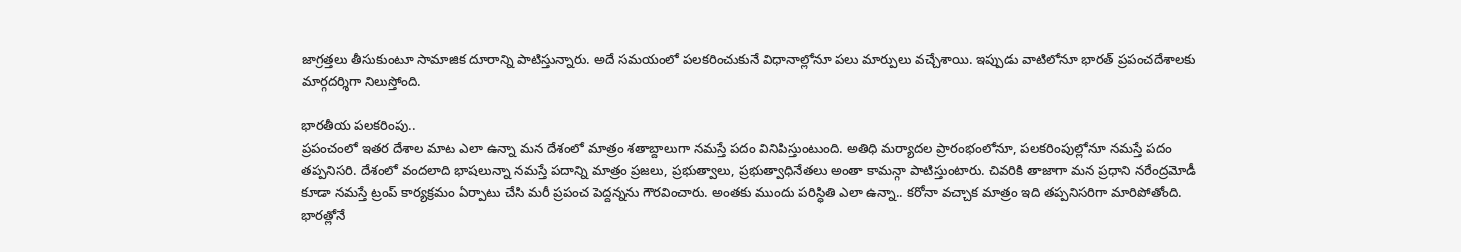జాగ్రత్తలు తీసుకుంటూ సామాజిక దూరాన్ని పాటిస్తున్నారు. అదే సమయంలో పలకరించుకునే విధానాల్లోనూ పలు మార్పులు వచ్చేశాయి. ఇప్పుడు వాటిలోనూ భారత్ ప్రపంచదేశాలకు మార్గదర్శిగా నిలుస్తోంది.

భారతీయ పలకరింపు..
ప్రపంచంలో ఇతర దేశాల మాట ఎలా ఉన్నా మన దేశంలో మాత్రం శతాబ్దాలుగా నమస్తే పదం వినిపిస్తుంటుంది. అతిధి మర్యాదల ప్రారంభంలోనూ, పలకరింపుల్లోనూ నమస్తే పదం తప్పనిసరి. దేశంలో వందలాది భాషలున్నా నమస్తే పదాన్ని మాత్రం ప్రజలు, ప్రభుత్వాలు, ప్రభుత్వాధినేతలు అంతా కామన్గా పాటిస్తుంటారు. చివరికి తాజాగా మన ప్రధాని నరేంద్రమోడీ కూడా నమస్తే ట్రంప్ కార్యక్రమం ఏర్పాటు చేసి మరీ ప్రపంచ పెద్దన్నను గౌరవించారు. అంతకు ముందు పరిస్ధితి ఎలా ఉన్నా.. కరోనా వచ్చాక మాత్రం ఇది తప్పనిసరిగా మారిపోతోంది. భారత్లోనే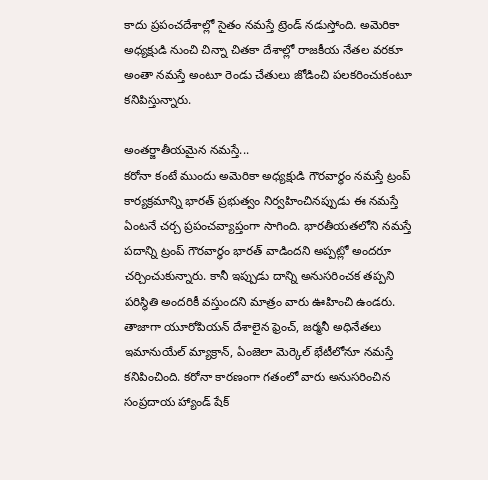కాదు ప్రపంచదేశాల్లో సైతం నమస్తే ట్రెండ్ నడుస్తోంది. అమెరికా అధ్యక్షుడి నుంచి చిన్నా చితకా దేశాల్లో రాజకీయ నేతల వరకూ అంతా నమస్తే అంటూ రెండు చేతులు జోడించి పలకరించుకంటూ కనిపిస్తున్నారు.

అంతర్జాతీయమైన నమస్తే...
కరోనా కంటే ముందు అమెరికా అధ్యక్షుడి గౌరవార్ధం నమస్తే ట్రంప్ కార్యక్రమాన్ని భారత్ ప్రభుత్వం నిర్వహించినప్పుడు ఈ నమస్తే ఏంటనే చర్చ ప్రపంచవ్యాప్తంగా సాగింది. భారతీయతలోని నమస్తే పదాన్ని ట్రంప్ గౌరవార్ధం భారత్ వాడిందని అప్పట్లో అందరూ చర్చించుకున్నారు. కానీ ఇప్పుడు దాన్ని అనుసరించక తప్పని పరిస్ధితి అందరికీ వస్తుందని మాత్రం వారు ఊహించి ఉండరు. తాజాగా యూరోపియన్ దేశాలైన ఫ్రెంచ్, జర్మనీ అధినేతలు ఇమానుయేల్ మ్యాక్రాన్, ఏంజెలా మెర్కెల్ భేటీలోనూ నమస్తే కనిపించింది. కరోనా కారణంగా గతంలో వారు అనుసరించిన సంప్రదాయ హ్యాండ్ షేక్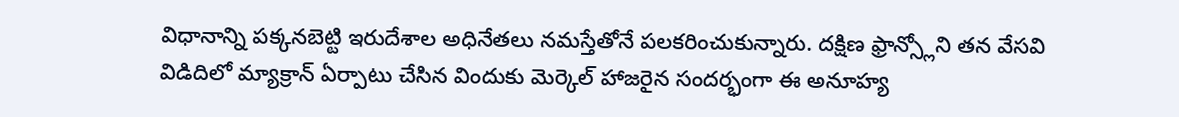విధానాన్ని పక్కనబెట్టి ఇరుదేశాల అధినేతలు నమస్తేతోనే పలకరించుకున్నారు. దక్షిణ ఫ్రాన్స్లోని తన వేసవి విడిదిలో మ్యాక్రాన్ ఏర్పాటు చేసిన విందుకు మెర్కెల్ హాజరైన సందర్భంగా ఈ అనూహ్య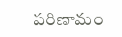పరిణామం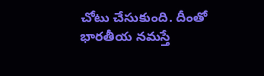చోటు చేసుకుంది. దీంతో భారతీయ నమస్తే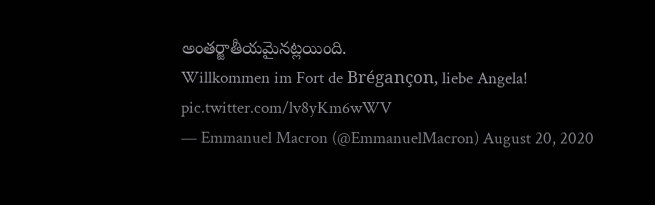అంతర్జాతీయమైనట్లయింది.
Willkommen im Fort de Brégançon, liebe Angela! pic.twitter.com/lv8yKm6wWV
— Emmanuel Macron (@EmmanuelMacron) August 20, 2020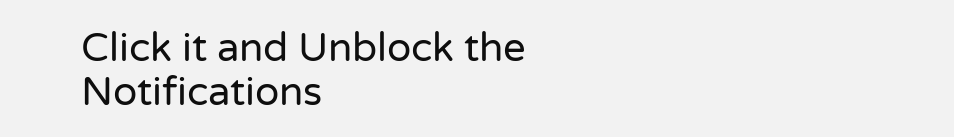Click it and Unblock the Notifications